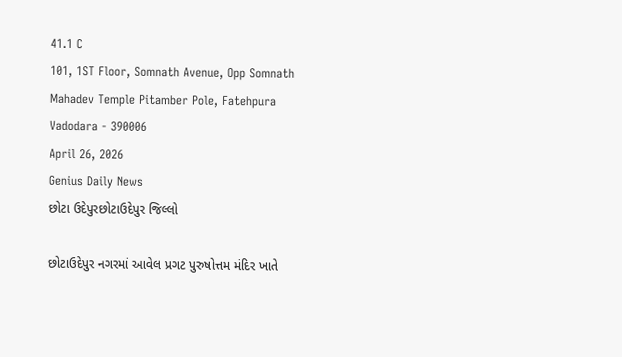41.1 C
101, 1ST Floor, Somnath Avenue, Opp Somnath Mahadev Temple Pitamber Pole, Fatehpura Vadodara - 390006
April 26, 2026
Genius Daily News
છોટા ઉદેપુરછોટાઉદેપુર જિલ્લો

છોટાઉદેપુર નગરમાં આવેલ પ્રગટ પુરુષોત્તમ મંદિર ખાતે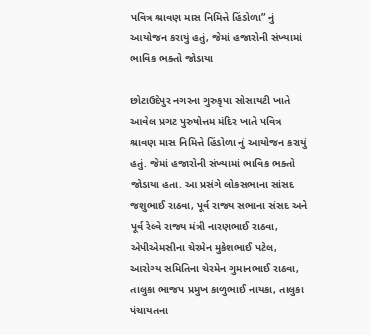પવિત્ર શ્રાવણ માસ નિમિત્તે હિંડોળા” નું આયોજન કરાયું હતું, જેમાં હજારોની સંખ્યામાં ભાવિક ભક્તો જોડાયા

છોટાઉદેપુર નગરના ગુરુકૃપા સોસાયટી ખાતે આવેલ પ્રગટ પુરુષોત્તમ મંદિર ખાતે પવિત્ર શ્રાવણ માસ નિમિત્તે હિંડોળા નું આયોજન કરાયું હતું. જેમાં હજારોની સંખ્યામાં ભાવિક ભક્તો જોડાયા હતા. આ પ્રસંગે લોકસભાના સાંસદ જશુભાઈ રાઠવા, પૂર્વ રાજ્ય સભાના સંસદ અને પૂર્વ રેલ્વે રાજ્ય મંત્રી નારણભાઈ રાઠવા, એપીએમસીના ચેરમેન મુકેશભાઈ પટેલ, આરોગ્ય સમિતિના ચેરમેન ગુમાનભાઈ રાઠવા, તાલુકા ભાજપ પ્રમુખ કાળુભાઈ નાયકા, તાલુકા પંચાયતના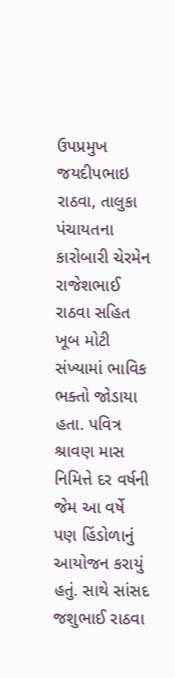ઉપપ્રમુખ જયદીપભાઇ રાઠવા, તાલુકા પંચાયતના કારોબારી ચેરમેન રાજેશભાઈ રાઠવા સહિત ખૂબ મોટી સંખ્યામાં ભાવિક ભક્તો જોડાયા હતા. પવિત્ર શ્રાવણ માસ નિમિત્તે દર વર્ષની જેમ આ વર્ષે પણ હિંડોળાનું આયોજન કરાયું હતું. સાથે સાંસદ જશુભાઈ રાઠવા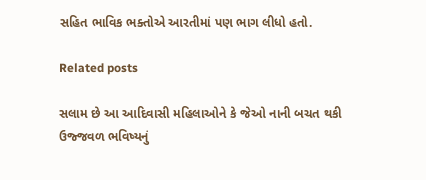સહિત ભાવિક ભક્તોએ આરતીમાં પણ ભાગ લીધો હતો.

Related posts

સલામ છે આ આદિવાસી મહિલાઓને કે જેઓ નાની બચત થકી ઉજ્જવળ ભવિષ્યનું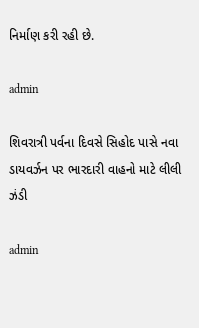નિર્માણ કરી રહી છે.

admin

શિવરાત્રી પર્વના દિવસે સિહોદ પાસે નવા ડાયવર્ઝન પર ભારદારી વાહનો માટે લીલી ઝંડી

admin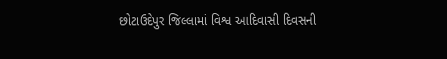છોટાઉદેપુર જિલ્લામાં વિશ્વ આદિવાસી દિવસની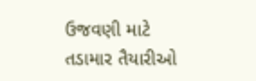ઉજવણી માટે તડામાર તૈયારીઓ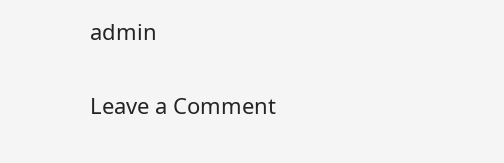admin

Leave a Comment